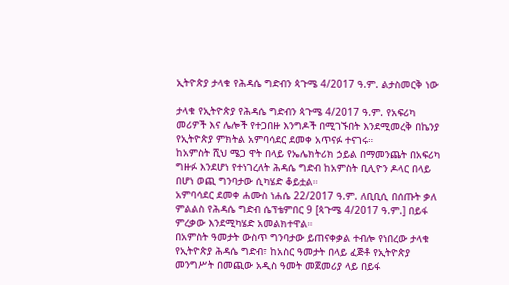ኢትዮጵያ ታላቁ የሕዳሴ ግድብን ጳጉሜ 4/2017 ዓ.ም. ልታስመርቅ ነው

ታላቁ የኢትዮጵያ የሕዳሴ ግድብን ጳጉሜ 4/2017 ዓ.ም. የአፍሪካ መሪዎች እና ሌሎች የተጋበዙ እንግዶች በሚገኙበት እንደሚመረቅ በኬንያ የኢትዮጵያ ምክትል አምባሳደር ደመቀ አጥናፉ ተናገሩ።
ከአምስት ሺህ ሜጋ ዋት በላይ የኤሌክትሪክ ኃይል በማመንጨት በአፍሪካ ግዙፉ እንደሆነ የተነገረለት ሕዳሴ ግድብ ከአምስት ቢሊዮን ዶላር በላይ በሆነ ወጪ ግንባታው ሲካሄድ ቆይቷል።
አምባሳደር ደመቀ ሐሙስ ነሐሴ 22/2017 ዓ.ም. ለቢቢሲ በሰጡት ቃለ ምልልስ የሕዳሴ ግድብ ሴፕቴምበር 9 [ጳጉሜ 4/2017 ዓ.ም.] በይፋ ምረቃው እንደሚካሄድ አመልክተዋል።
በአምስት ዓመታት ውስጥ ግንባታው ይጠናቀቃል ተብሎ የነበረው ታላቁ የኢትዮጵያ ሕዳሴ ግድብ፣ ከአስር ዓመታት በላይ ፈጅቶ የኢትዮጵያ መንግሥት በመጪው አዲስ ዓመት መጀመሪያ ላይ በይፋ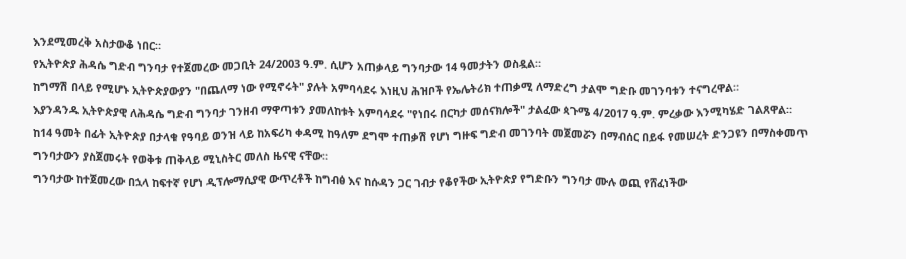እንደሚመረቅ አስታውቆ ነበር።
የኢትዮጵያ ሕዳሴ ግድብ ግንባታ የተጀመረው መጋቢት 24/2003 ዓ.ም. ሲሆን አጠቃላይ ግንባታው 14 ዓመታትን ወስዷል።
ከግማሽ በላይ የሚሆኑ ኢትዮጵያውያን "በጨለማ ነው የሚኖሩት" ያሉት አምባሳደሩ እነዚህ ሕዝቦች የኤሌትሪክ ተጠቃሚ ለማድረግ ታልሞ ግድቡ መገንባቱን ተናግረዋል።
እያንዳንዱ ኢትዮጵያዊ ለሕዳሴ ግድብ ግንባታ ገንዘብ ማዋጣቱን ያመለከቱት አምባሳደሩ "የነበሩ በርካታ መሰናክሎች" ታልፈው ጳጉሜ 4/2017 ዓ.ም. ምረቃው እንሚካሄድ ገልጸዋል።
ከ14 ዓመት በፊት ኢትዮጵያ በታላቁ የዓባይ ወንዝ ላይ ከአፍሪካ ቀዳሚ ከዓለም ደግሞ ተጠቃሽ የሆነ ግዙፍ ግድብ መገንባት መጀመሯን በማብሰር በይፋ የመሠረት ድንጋዩን በማስቀመጥ ግንባታውን ያስጀመሩት የወቅቱ ጠቅላይ ሚኒስትር መለስ ዜናዊ ናቸው።
ግንባታው ከተጀመረው በኋላ ከፍተኛ የሆነ ዲፕሎማሲያዊ ውጥረቶች ከግብፅ እና ከሱዳን ጋር ገብታ የቆየችው ኢትዮጵያ የግድቡን ግንባታ ሙሉ ወጪ የሸፈነችው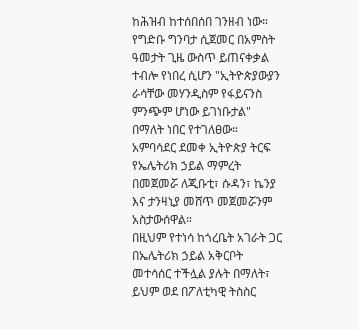ከሕዝብ ከተሰበሰበ ገንዘብ ነው።
የግድቡ ግንባታ ሲጀመር በአምስት ዓመታት ጊዜ ውስጥ ይጠናቀቃል ተብሎ የነበረ ሲሆን "ኢትዮጵያውያን ራሳቸው መሃንዲስም የፋይናንስ ምንጭም ሆነው ይገነቡታል" በማለት ነበር የተገለፀው።
አምባሳደር ደመቀ ኢትዮጵያ ትርፍ የኤሌትሪክ ኃይል ማምረት በመጀመሯ ለጂቡቲ፣ ሱዳን፣ ኬንያ እና ታንዛኒያ መሸጥ መጀመሯንም አስታውሰዋል።
በዚህም የተነሳ ከጎረቤት አገራት ጋር በኤሌትሪክ ኃይል አቅርቦት መተሳሰር ተችሏል ያሉት በማለት፣ ይህም ወደ በፖለቲካዊ ትስስር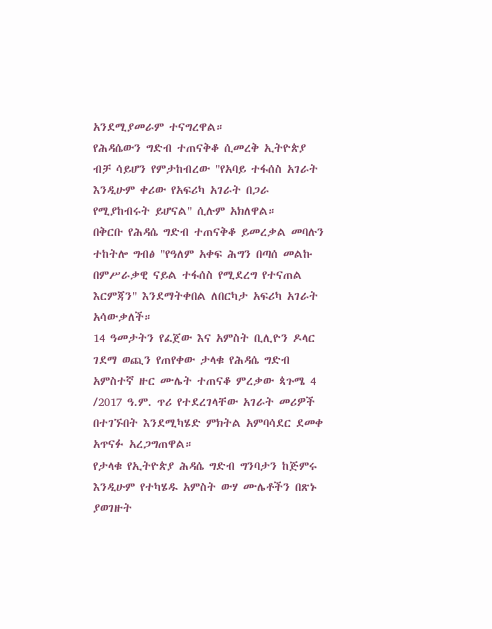አንደሚያመራም ተናግረዋል።
የሕዳሴውን ግድብ ተጠናቅቆ ሲመረቅ ኢትዮጵያ ብቻ ሳይሆን የምታከብረው "የአባይ ተፋሰስ አገራት እንዲሁም ቀሪው የአፍሪካ አገራት በጋራ የሚያከብሩት ይሆናል" ሲሉም አክለዋል።
በቅርቡ የሕዳሴ ግድብ ተጠናቅቆ ይመረቃል መባሉን ተከትሎ ግብፅ "የዓለም አቀፍ ሕግን በጣሰ መልኩ በምሥራቃዊ ናይል ተፋሰስ የሚደረግ የተናጠል እርምጃን" እንደማትቀበል ለበርካታ አፍሪካ አገራት አሳውቃለች።
14 ዓመታትን የፈጀው እና አምስት ቢሊዮን ዶላር ገደማ ወጪን የጠየቀው ታላቁ የሕዳሴ ግድብ አምስተኛ ዙር ሙሌት ተጠናቆ ምረቃው ጳጉሜ 4 /2017 ዓ.ም. ጥሪ የተደረገላቸው አገራት መሪዎች በተገኙበት እንደሚካሄድ ምክትል አምባሳደር ደመቀ አጥናፉ አረጋግጠዋል።
የታላቁ የኢትዮጵያ ሕዳሴ ግድብ ግንባታን ከጅምሩ እንዲሁም የተካሄዱ አምስት ውሃ ሙሌቶችን በጽኑ ያወገዙት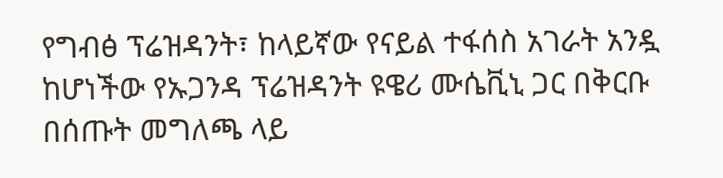የግብፅ ፕሬዝዳንት፣ ከላይኛው የናይል ተፋሰስ አገራት አንዷ ከሆነችው የኡጋንዳ ፕሬዝዳንት ዩዌሪ ሙሴቪኒ ጋር በቅርቡ በሰጡት መግለጫ ላይ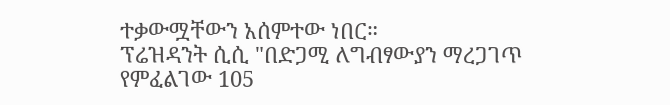ተቃውሟቸውን አሰምተው ነበር።
ፕሬዝዳንት ሲሲ "በድጋሚ ለግብፃውያን ማረጋገጥ የምፈልገው 105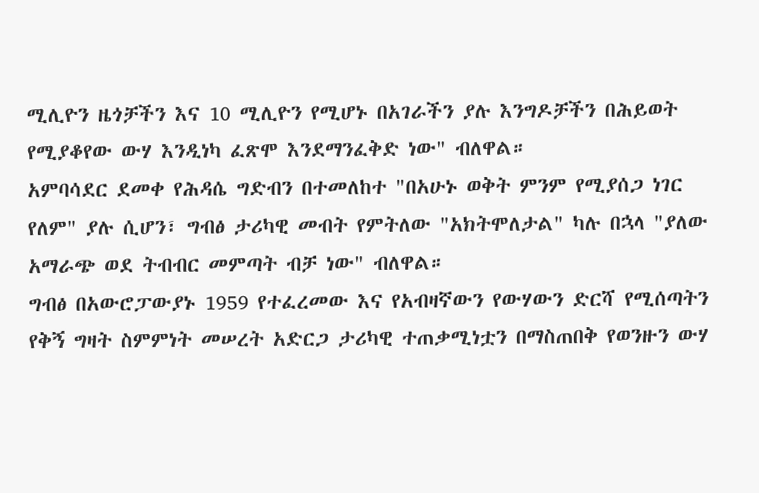ሚሊዮን ዜጎቻችን እና 10 ሚሊዮን የሚሆኑ በአገራችን ያሉ እንግዶቻችን በሕይወት የሚያቆየው ውሃ እንዲነካ ፈጽሞ እንደማንፈቅድ ነው" ብለዋል።
አምባሳደር ደመቀ የሕዳሴ ግድብን በተመለከተ "በአሁኑ ወቅት ምንም የሚያሰጋ ነገር የለም" ያሉ ሲሆን፣ ግብፅ ታሪካዊ መብት የምትለው "አክትሞለታል" ካሉ በኋላ "ያለው አማራጭ ወደ ትብብር መምጣት ብቻ ነው" ብለዋል።
ግብፅ በአውሮፓውያኑ 1959 የተፈረመው እና የአብዛኛውን የውሃውን ድርሻ የሚሰጣትን የቅኝ ግዛት ስምምነት መሠረት አድርጋ ታሪካዊ ተጠቃሚነቷን በማስጠበቅ የወንዙን ውሃ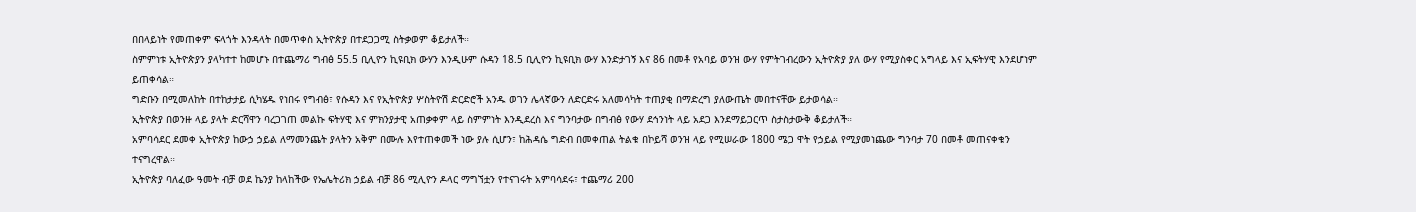በበላይነት የመጠቀም ፍላጎት እንዳላት በመጥቀስ ኢትዮጵያ በተደጋጋሚ ስትቃወም ቆይታለች።
ስምምነቱ ኢትዮጵያን ያላካተተ ከመሆኑ በተጨማሪ ግብፅ 55.5 ቢሊዮን ኪዩቢክ ውሃን እንዲሁም ሱዳን 18.5 ቢሊዮን ኪዩቢክ ውሃ እንድታገኝ እና 86 በመቶ የአባይ ወንዝ ውሃ የምትገብረውን ኢትዮጵያ ያለ ውሃ የሚያስቀር አግላይ እና ኢፍትሃዊ እንደሆነም ይጠቀሳል።
ግድቡን በሚመለከት በተከታታይ ሲካሄዱ የነበሩ የግብፅ፣ የሱዳን እና የኢትዮጵያ ሦስትዮሽ ድርድሮች አንዱ ወገን ሌላኛውን ለድርድሩ አለመሳካት ተጠያቂ በማድረግ ያለውጤት መበተናቸው ይታወሳል።
ኢትዮጵያ በወንዙ ላይ ያላት ድርሻዋን ባረጋገጠ መልኩ ፍትሃዊ እና ምክንያታዊ አጠቃቀም ላይ ስምምነት እንዲደረስ እና ግንባታው በግብፅ የውሃ ደኅንነት ላይ አደጋ እንደማይጋርጥ ስታስታውቅ ቆይታለች።
አምባሳደር ደመቀ ኢትዮጵያ ከውኃ ኃይል ለማመንጨት ያላትን አቅም በሙሉ እየተጠቀመች ነው ያሉ ሲሆን፣ ከሕዳሴ ግድብ በመቀጠል ትልቁ በኮይሻ ወንዝ ላይ የሚሠራው 1800 ሜጋ ዋት የኃይል የሚያመነጨው ግንባታ 70 በመቶ መጠናቀቁን ተናግረዋል።
ኢትዮጵያ ባለፈው ዓመት ብቻ ወደ ኬንያ ከላከችው የኤሌትሪክ ኃይል ብቻ 86 ሚሊዮን ዶላር ማግኘቷን የተናገሩት አምባሳደሩ፣ ተጨማሪ 200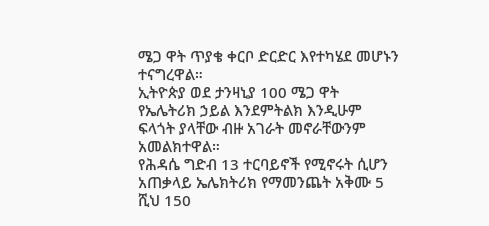ሜጋ ዋት ጥያቄ ቀርቦ ድርድር እየተካሄደ መሆኑን ተናግረዋል።
ኢትዮጵያ ወደ ታንዛኒያ 100 ሜጋ ዋት የኤሌትሪክ ኃይል እንደምትልክ እንዲሁም ፍላጎት ያላቸው ብዙ አገራት መኖራቸውንም አመልክተዋል።
የሕዳሴ ግድብ 13 ተርባይኖች የሚኖሩት ሲሆን አጠቃላይ ኤሌክትሪክ የማመንጨት አቅሙ 5 ሺህ 150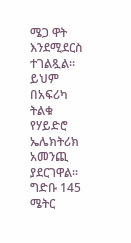ሜጋ ዋት እንደሚደርስ ተገልጿል።
ይህም በአፍሪካ ትልቁ የሃይድሮ ኤሌክትሪክ አመንጪ ያደርገዋል።
ግድቡ 145 ሜትር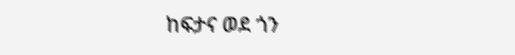ከፍታና ወደ ጎን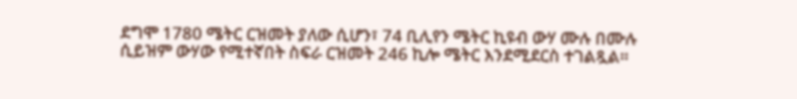ደግሞ 1780 ሜትር ርዝመት ያለው ሲሆን፣ 74 ቢሊየን ሜትር ኪዩብ ውሃ ሙሉ በሙሉ ሲይዝም ውሃው የሚተኛበት ስፍራ ርዝመት 246 ኪሎ ሜትር እንደሚደርስ ተገልጿል።